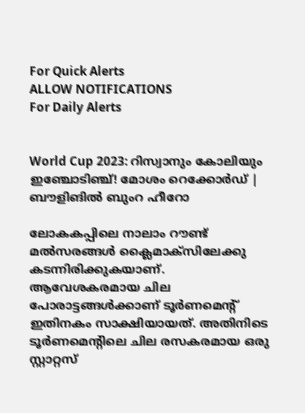For Quick Alerts
ALLOW NOTIFICATIONS
For Daily Alerts


World Cup 2023: റിസ്വാനും കോലിയും ഇഞ്ചോടിഞ്ച്! മോശം റെക്കോര്‍ഡ് | ബൗളിങില്‍ ബുംറ ഹീറോ

ലോകകപ്പിലെ നാലാം റൗണ്ട് മല്‍സരങ്ങള്‍ ക്ലൈമാക്‌സിലേക്കു കടന്നിരിക്കുകയാണ്. ആവേശകരമായ ചില പോരാട്ടങ്ങള്‍ക്കാണ് ടൂര്‍ണമെന്റ് ഇതിനകം സാക്ഷിയായത്. അതിനിടെ ടൂര്‍ണമെന്റിലെ ചില രസകരമായ ഒരു സ്റ്റാറ്റസ്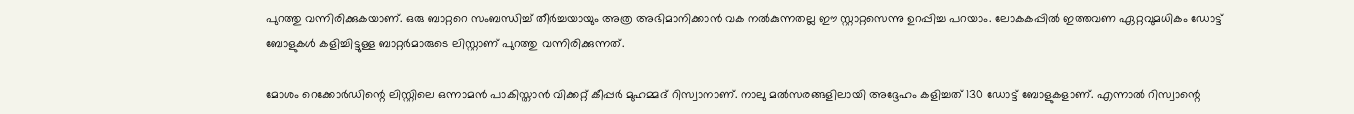പുറത്തു വന്നിരിക്കുകയാണ്. ഒരു ബാറ്ററെ സംബന്ധിച്ച് തീര്‍ച്ചയായും അത്ര അഭിമാനിക്കാന്‍ വക നല്‍കുന്നതല്ല ഈ സ്റ്റാറ്റസെന്നു ഉറപ്പിച്ച പറയാം. ലോകകപ്പില്‍ ഇത്തവണ ഏറ്റവുമധികം ഡോട്ട് ബോളുകള്‍ കളിച്ചിട്ടുള്ള ബാറ്റര്‍മാരുടെ ലിസ്റ്റാണ് പുറത്തു വന്നിരിക്കുന്നത്.

മോശം റെക്കോര്‍ഡിന്റെ ലിസ്റ്റിലെ ഒന്നാമന്‍ പാകിസ്താന്‍ വിക്കറ്റ് കീപ്പര്‍ മുഹമ്മദ് റിസ്വാനാണ്. നാലു മല്‍സരങ്ങളിലായി അദ്ദേഹം കളിച്ചത് 130 ഡോട്ട് ബോളുകളാണ്. എന്നാല്‍ റിസ്വാന്റെ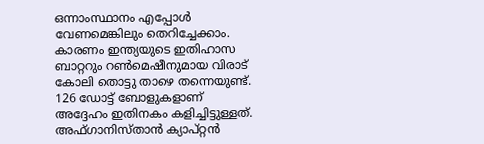ഒന്നാംസ്ഥാനം എപ്പോള്‍ വേണമെങ്കിലും തെറിച്ചേക്കാം. കാരണം ഇന്ത്യയുടെ ഇതിഹാസ ബാറ്ററും റണ്‍മെഷീനുമായ വിരാട് കോലി തൊട്ടു താഴെ തന്നെയുണ്ട്. 126 ഡോട്ട് ബോളുകളാണ് അദ്ദേഹം ഇതിനകം കളിച്ചിട്ടുള്ളത്. അഫ്ഗാനിസ്താന്‍ ക്യാപ്റ്റന്‍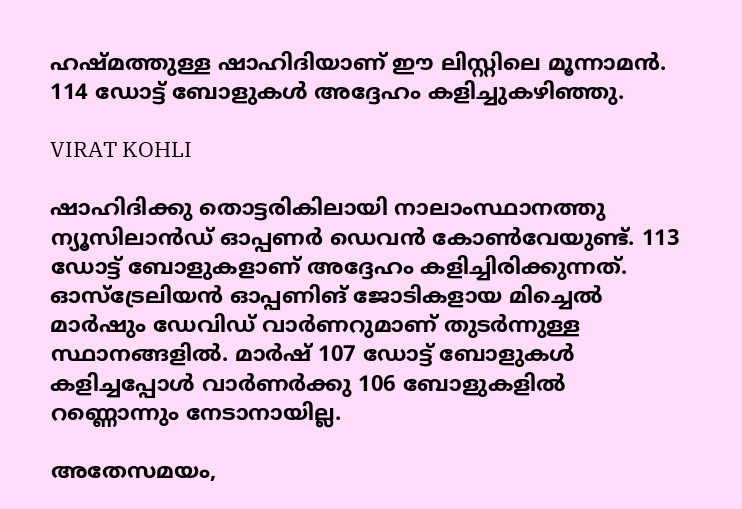ഹഷ്മത്തുള്ള ഷാഹിദിയാണ് ഈ ലിസ്റ്റിലെ മൂന്നാമന്‍. 114 ഡോട്ട് ബോളുകള്‍ അദ്ദേഹം കളിച്ചുകഴിഞ്ഞു.

VIRAT KOHLI

ഷാഹിദിക്കു തൊട്ടരികിലായി നാലാംസ്ഥാനത്തു ന്യൂസിലാന്‍ഡ് ഓപ്പണര്‍ ഡെവന്‍ കോണ്‍വേയുണ്ട്. 113 ഡോട്ട് ബോളുകളാണ് അദ്ദേഹം കളിച്ചിരിക്കുന്നത്. ഓസ്‌ട്രേലിയന്‍ ഓപ്പണിങ് ജോടികളായ മിച്ചെല്‍ മാര്‍ഷും ഡേവിഡ് വാര്‍ണറുമാണ് തുടര്‍ന്നുള്ള സ്ഥാനങ്ങളില്‍. മാര്‍ഷ് 107 ഡോട്ട് ബോളുകള്‍ കളിച്ചപ്പോള്‍ വാര്‍ണര്‍ക്കു 106 ബോളുകളില്‍ റണ്ണൊന്നും നേടാനായില്ല.

അതേസമയം,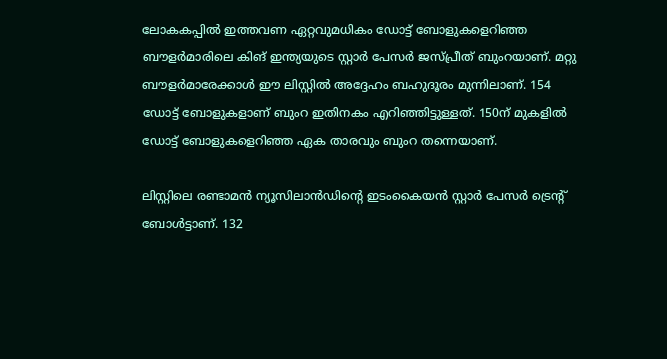ലോകകപ്പില്‍ ഇത്തവണ ഏറ്റവുമധികം ഡോട്ട് ബോളുകളെറിഞ്ഞ ബൗളര്‍മാരിലെ കിങ് ഇന്ത്യയുടെ സ്റ്റാര്‍ പേസര്‍ ജസ്പ്രീത് ബുംറയാണ്. മറ്റു ബൗളര്‍മാരേക്കാള്‍ ഈ ലിസ്റ്റില്‍ അദ്ദേഹം ബഹുദൂരം മുന്നിലാണ്. 154 ഡോട്ട് ബോളുകളാണ് ബുംറ ഇതിനകം എറിഞ്ഞിട്ടുള്ളത്. 150ന് മുകളില്‍ ഡോട്ട് ബോളുകളെറിഞ്ഞ ഏക താരവും ബുംറ തന്നെയാണ്.

ലിസ്റ്റിലെ രണ്ടാമന്‍ ന്യൂസിലാന്‍ഡിന്റെ ഇടംകൈയന്‍ സ്റ്റാര്‍ പേസര്‍ ട്രെന്റ് ബോള്‍ട്ടാണ്. 132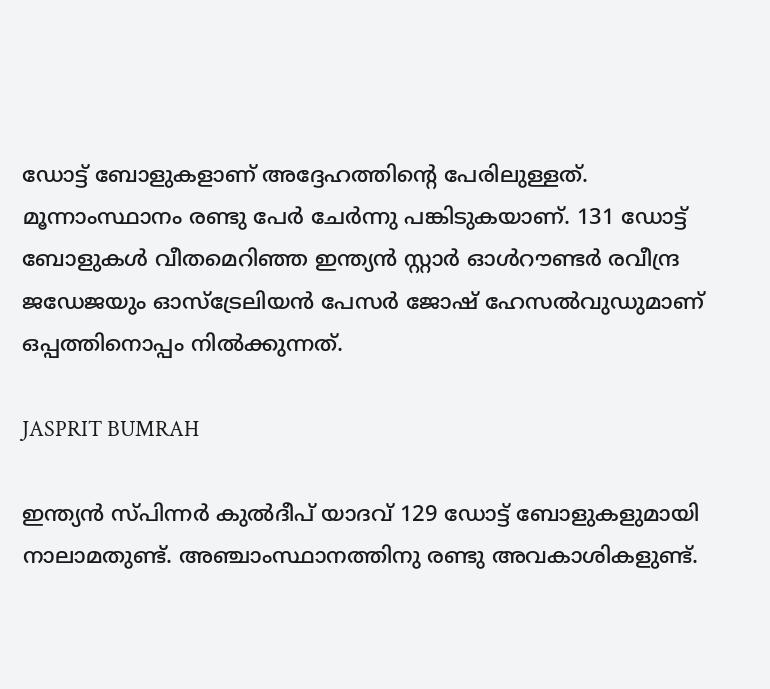ഡോട്ട് ബോളുകളാണ് അദ്ദേഹത്തിന്റെ പേരിലുള്ളത്. മൂന്നാംസ്ഥാനം രണ്ടു പേര്‍ ചേര്‍ന്നു പങ്കിടുകയാണ്. 131 ഡോട്ട് ബോളുകള്‍ വീതമെറിഞ്ഞ ഇന്ത്യന്‍ സ്റ്റാര്‍ ഓള്‍റൗണ്ടര്‍ രവീന്ദ്ര ജഡേജയും ഓസ്‌ട്രേലിയന്‍ പേസര്‍ ജോഷ് ഹേസല്‍വുഡുമാണ് ഒപ്പത്തിനൊപ്പം നില്‍ക്കുന്നത്.

JASPRIT BUMRAH

ഇന്ത്യന്‍ സ്പിന്നര്‍ കുല്‍ദീപ് യാദവ് 129 ഡോട്ട് ബോളുകളുമായി നാലാമതുണ്ട്. അഞ്ചാംസ്ഥാനത്തിനു രണ്ടു അവകാശികളുണ്ട്.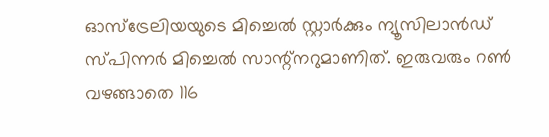ഓസ്‌ട്രേലിയയുടെ മിച്ചെല്‍ സ്റ്റാര്‍ക്കും ന്യൂസിലാന്‍ഡ് സ്പിന്നര്‍ മിച്ചെല്‍ സാന്റ്‌നറുമാണിത്. ഇരുവരും റണ്‍ വഴങ്ങാതെ 116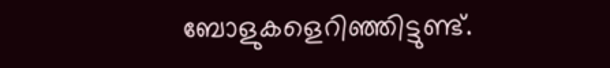ബോളുകളെറിഞ്ഞിട്ടുണ്ട്.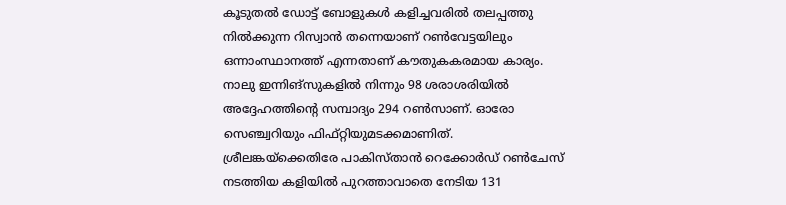കൂടുതല്‍ ഡോട്ട് ബോളുകള്‍ കളിച്ചവരില്‍ തലപ്പത്തു നില്‍ക്കുന്ന റിസ്വാന്‍ തന്നെയാണ് റണ്‍വേട്ടയിലും ഒന്നാംസ്ഥാനത്ത് എന്നതാണ് കൗതുകകരമായ കാര്യം. നാലു ഇന്നിങ്‌സുകളില്‍ നിന്നും 98 ശരാശരിയില്‍ അദ്ദേഹത്തിന്റെ സമ്പാദ്യം 294 റണ്‍സാണ്. ഓരോ സെഞ്ച്വറിയും ഫിഫ്റ്റിയുമടക്കമാണിത്. ശ്രീലങ്കയ്‌ക്കെതിരേ പാകിസ്താന്‍ റെക്കോര്‍ഡ് റണ്‍ചേസ് നടത്തിയ കളിയില്‍ പുറത്താവാതെ നേടിയ 131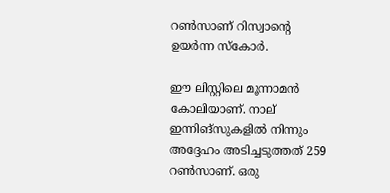റണ്‍സാണ് റിസ്വാന്റെ ഉയര്‍ന്ന സ്‌കോര്‍.

ഈ ലിസ്റ്റിലെ മൂന്നാമന്‍ കോലിയാണ്. നാല് ഇന്നിങ്‌സുകളില്‍ നിന്നും അദ്ദേഹം അടിച്ചടുത്തത് 259 റണ്‍സാണ്. ഒരു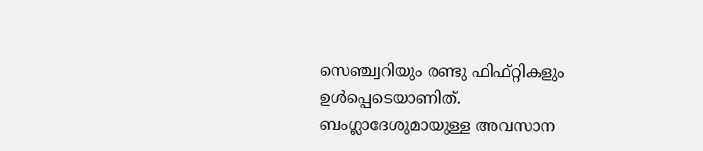സെഞ്ച്വറിയും രണ്ടു ഫിഫ്റ്റികളും ഉള്‍പ്പെടെയാണിത്. ബംഗ്ലാദേശുമായുള്ള അവസാന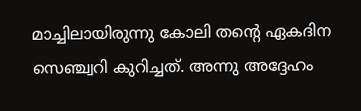മാച്ചിലായിരുന്നു കോലി തന്റെ ഏകദിന സെഞ്ച്വറി കുറിച്ചത്. അന്നു അദ്ദേഹം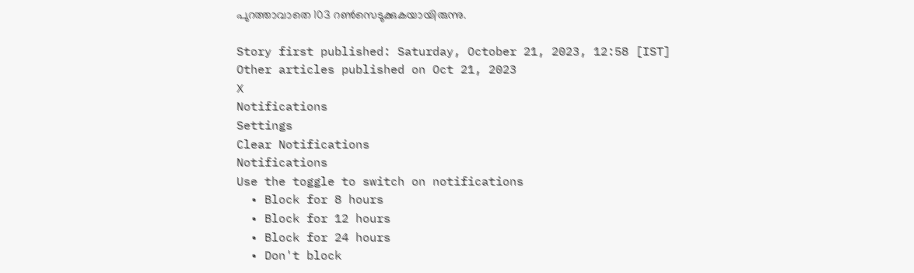പുറത്താവാതെ 103 റണ്‍സെടുക്കുകയായിരുന്നു.

Story first published: Saturday, October 21, 2023, 12:58 [IST]
Other articles published on Oct 21, 2023
X
Notifications
Settings
Clear Notifications
Notifications
Use the toggle to switch on notifications
  • Block for 8 hours
  • Block for 12 hours
  • Block for 24 hours
  • Don't block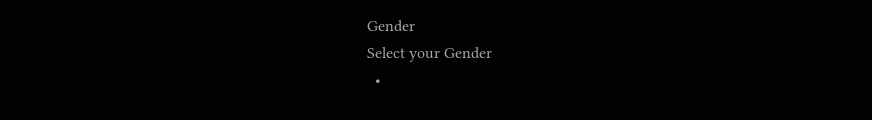Gender
Select your Gender
  •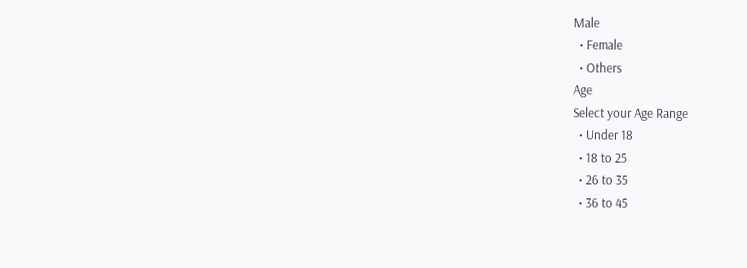Male
  • Female
  • Others
Age
Select your Age Range
  • Under 18
  • 18 to 25
  • 26 to 35
  • 36 to 45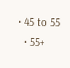• 45 to 55
  • 55+